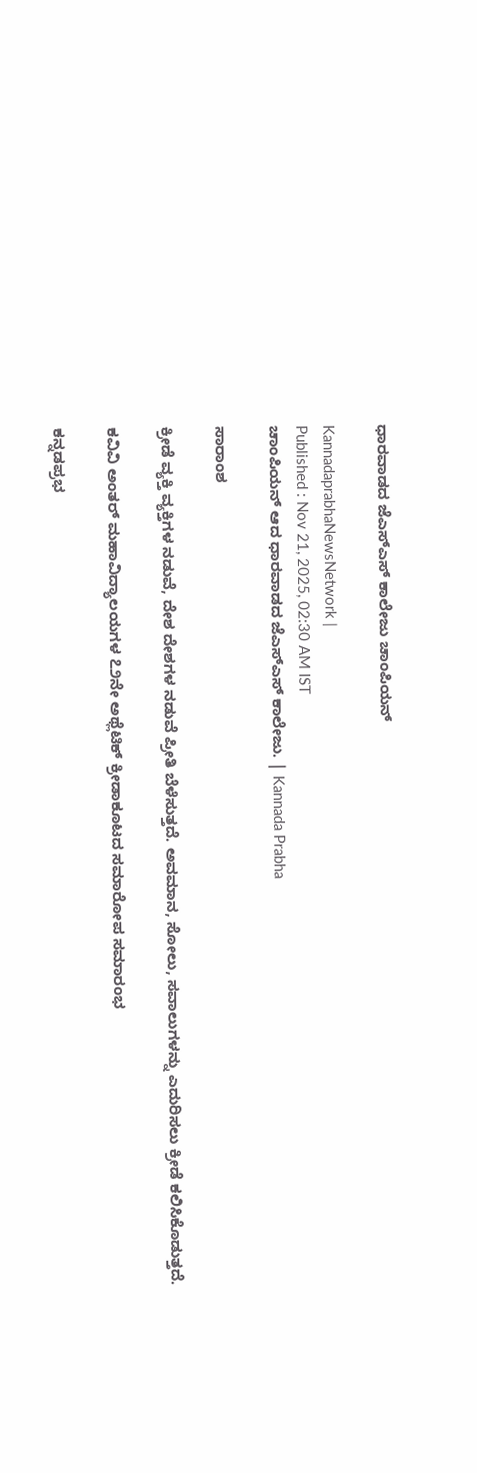ಧಾರವಾಡದ ಜೆಎಸ್ಎಸ್ ಕಾಲೇಜು ಚಾಂಪಿಯನ್

KannadaprabhaNewsNetwork |
Published : Nov 21, 2025, 02:30 AM IST
ಚಾಂಪಿಯನ್ ಆದ ಧಾರವಾಡದ ಜೆಎಸ್ಎಸ್ ಕಾಲೇಜು. | Kannada Prabha

ಸಾರಾಂಶ

ಕ್ರೀಡೆ ವ್ಯಕ್ತಿ ವ್ಯಕ್ತಿಗಳ ನಡುವೆ, ದೇಶ ದೇಶಗಳ ನಡುವೆ ಪ್ರೀತಿ ಬೆಳೆಸುತ್ತದೆ. ಅವಮಾನ, ಸೋಲು, ಸವಾಲುಗಳನ್ನು ಎದುರಿಸಲು ಕ್ರೀಡೆ ಕಲಿಸಿಕೊಡುತ್ತದೆ.

ಕವಿವಿ ಅಂತರ್ ಮಹಾವಿದ್ಯಾಲಯಗಳ ೭೨ನೇ ಅಥ್ಲೆಟಿಕ್ ಕ್ರೀಡಾಕೂಟದ ಸಮಾರೋಪ ಸಮಾರಂಭ

ಕನ್ನಡಪ್ರಭ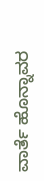ವಾರ್ತೆ ಹೊನ್ನಾವರ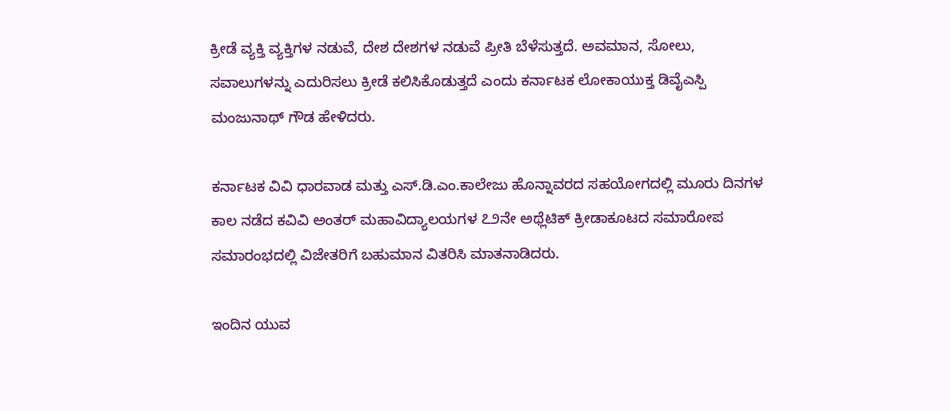ಕ್ರೀಡೆ ವ್ಯಕ್ತಿ ವ್ಯಕ್ತಿಗಳ ನಡುವೆ, ದೇಶ ದೇಶಗಳ ನಡುವೆ ಪ್ರೀತಿ ಬೆಳೆಸುತ್ತದೆ. ಅವಮಾನ, ಸೋಲು, ಸವಾಲುಗಳನ್ನು ಎದುರಿಸಲು ಕ್ರೀಡೆ ಕಲಿಸಿಕೊಡುತ್ತದೆ ಎಂದು ಕರ್ನಾಟಕ ಲೋಕಾಯುಕ್ತ ಡಿವೈಎಸ್ಪಿ ಮಂಜುನಾಥ್ ಗೌಡ ಹೇಳಿದರು.

ಕರ್ನಾಟಕ ವಿವಿ ಧಾರವಾಡ ಮತ್ತು ಎಸ್.ಡಿ.ಎಂ.ಕಾಲೇಜು ಹೊನ್ನಾವರದ ಸಹಯೋಗದಲ್ಲಿ ಮೂರು ದಿನಗಳ ಕಾಲ ನಡೆದ ಕವಿವಿ ಅಂತರ್ ಮಹಾವಿದ್ಯಾಲಯಗಳ ೭೨ನೇ ಅಥ್ಲೆಟಿಕ್ ಕ್ರೀಡಾಕೂಟದ ಸಮಾರೋಪ ಸಮಾರಂಭದಲ್ಲಿ ವಿಜೇತರಿಗೆ ಬಹುಮಾನ ವಿತರಿಸಿ ಮಾತನಾಡಿದರು.

ಇಂದಿನ ಯುವ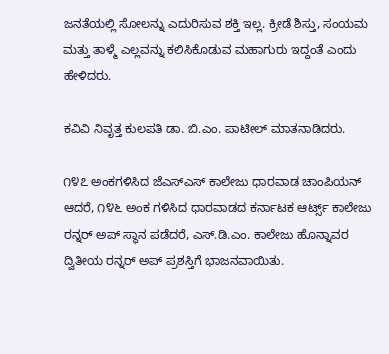ಜನತೆಯಲ್ಲಿ ಸೋಲನ್ನು ಎದುರಿಸುವ ಶಕ್ತಿ ಇಲ್ಲ. ಕ್ರೀಡೆ ಶಿಸ್ತು, ಸಂಯಮ ಮತ್ತು ತಾಳ್ಮೆ ಎಲ್ಲವನ್ನು ಕಲಿಸಿಕೊಡುವ ಮಹಾಗುರು ಇದ್ದಂತೆ ಎಂದು ಹೇಳಿದರು.

ಕವಿವಿ ನಿವೃತ್ತ ಕುಲಪತಿ ಡಾ. ಬಿ.ಎಂ. ಪಾಟೀಲ್ ಮಾತನಾಡಿದರು.

೧೪೭ ಅಂಕಗಳಿಸಿದ ಜೆಎಸ್ಎಸ್ ಕಾಲೇಜು ಧಾರವಾಡ ಚಾಂಪಿಯನ್ ಆದರೆ, ೧೪೬ ಅಂಕ ಗಳಿಸಿದ ಧಾರವಾಡದ ಕರ್ನಾಟಕ ಆರ್ಟ್ಸ್ ಕಾಲೇಜು ರನ್ನರ್ ಅಪ್ ಸ್ಥಾನ ಪಡೆದರೆ, ಎಸ್.ಡಿ.ಎಂ. ಕಾಲೇಜು ಹೊನ್ನಾವರ ದ್ವಿತೀಯ ರನ್ನರ್ ಅಪ್ ಪ್ರಶಸ್ತಿಗೆ ಭಾಜನವಾಯಿತು.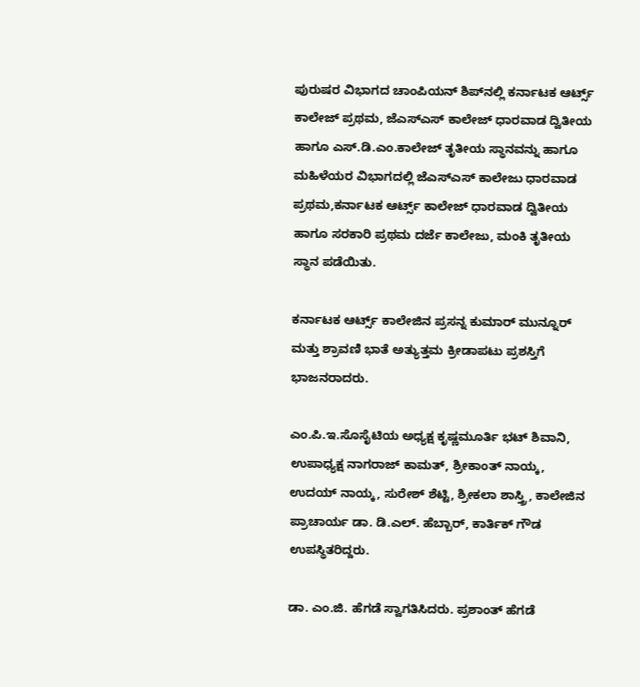ಪುರುಷರ ವಿಭಾಗದ ಚಾಂಪಿಯನ್ ಶಿಪ್‌ನಲ್ಲಿ ಕರ್ನಾಟಕ ಆರ್ಟ್ಸ್ ಕಾಲೇಜ್ ಪ್ರಥಮ, ಜೆಎಸ್ಎಸ್ ಕಾಲೇಜ್ ಧಾರವಾಡ ದ್ವಿತೀಯ ಹಾಗೂ ಎಸ್.ಡಿ.ಎಂ.ಕಾಲೇಜ್ ತೃತೀಯ ಸ್ಥಾನವನ್ನು ಹಾಗೂ ಮಹಿಳೆಯರ ವಿಭಾಗದಲ್ಲಿ ಜೆಎಸ್ಎಸ್ ಕಾಲೇಜು ಧಾರವಾಡ ಪ್ರಥಮ,ಕರ್ನಾಟಕ ಆರ್ಟ್ಸ್ ಕಾಲೇಜ್ ಧಾರವಾಡ ದ್ವಿತೀಯ ಹಾಗೂ ಸರಕಾರಿ ಪ್ರಥಮ ದರ್ಜೆ ಕಾಲೇಜು, ಮಂಕಿ ತೃತೀಯ ಸ್ಥಾನ ಪಡೆಯಿತು.

ಕರ್ನಾಟಕ ಆರ್ಟ್ಸ್ ಕಾಲೇಜಿನ ಪ್ರಸನ್ನ ಕುಮಾರ್ ಮುನ್ನೂರ್ ಮತ್ತು ಶ್ರಾವಣಿ ಭಾತೆ ಅತ್ಯುತ್ತಮ ಕ್ರೀಡಾಪಟು ಪ್ರಶಸ್ತಿಗೆ ಭಾಜನರಾದರು.

ಎಂ.ಪಿ.ಇ.ಸೊಸೈಟಿಯ ಅಧ್ಯಕ್ಷ ಕೃಷ್ಣಮೂರ್ತಿ ಭಟ್ ಶಿವಾನಿ, ಉಪಾಧ್ಯಕ್ಷ ನಾಗರಾಜ್ ಕಾಮತ್, ಶ್ರೀಕಾಂತ್ ನಾಯ್ಕ, ಉದಯ್ ನಾಯ್ಕ, ಸುರೇಶ್ ಶೆಟ್ಟಿ, ಶ್ರೀಕಲಾ ಶಾಸ್ತ್ರಿ, ಕಾಲೇಜಿನ ಪ್ರಾಚಾರ್ಯ ಡಾ. ಡಿ.ಎಲ್. ಹೆಬ್ಬಾರ್, ಕಾರ್ತಿಕ್ ಗೌಡ ಉಪಸ್ಥಿತರಿದ್ದರು.

ಡಾ. ಎಂ.ಜಿ. ಹೆಗಡೆ ಸ್ವಾಗತಿಸಿದರು. ಪ್ರಶಾಂತ್ ಹೆಗಡೆ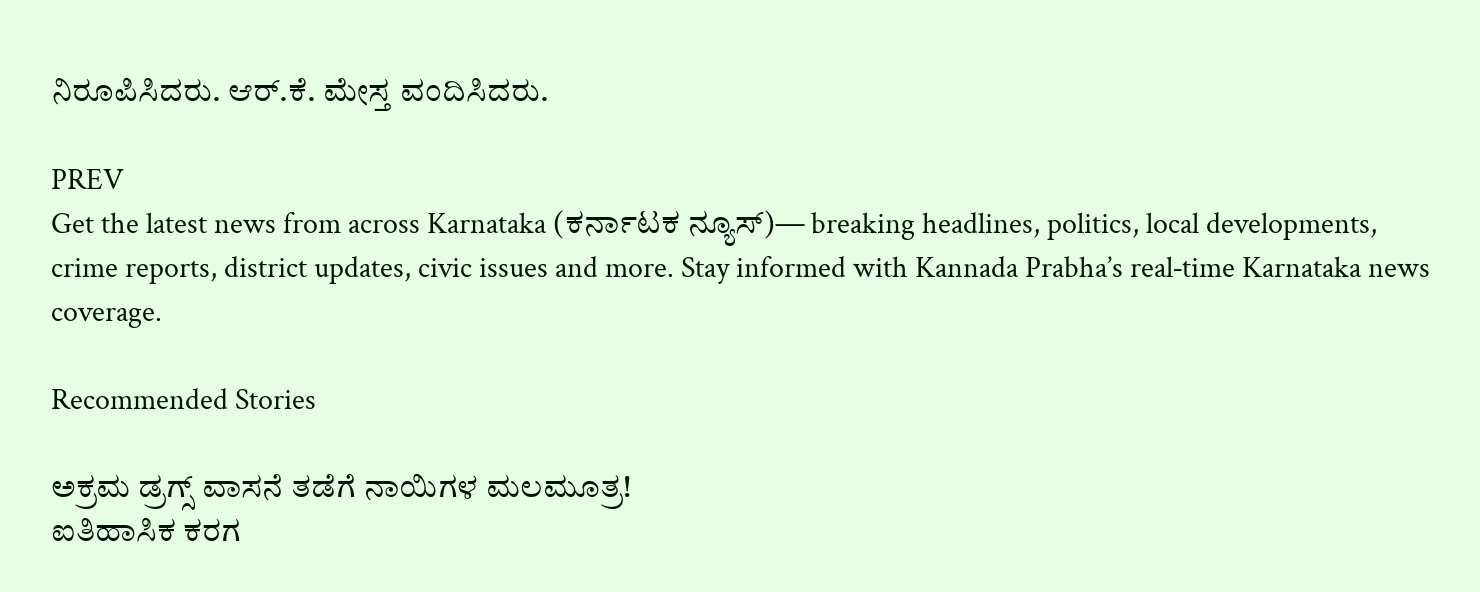ನಿರೂಪಿಸಿದರು. ಆರ್.ಕೆ. ಮೇಸ್ತ ವಂದಿಸಿದರು.

PREV
Get the latest news from across Karnataka (ಕರ್ನಾಟಕ ನ್ಯೂಸ್)— breaking headlines, politics, local developments, crime reports, district updates, civic issues and more. Stay informed with Kannada Prabha’s real‑time Karnataka news coverage.

Recommended Stories

ಅಕ್ರಮ ಡ್ರಗ್ಸ್‌ ವಾಸನೆ ತಡೆಗೆ ನಾಯಿಗಳ ಮಲಮೂತ್ರ!
ಐತಿಹಾಸಿಕ ಕರಗ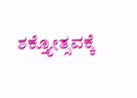ಶಕ್ತ್ಯೋತ್ಸವಕ್ಕೆ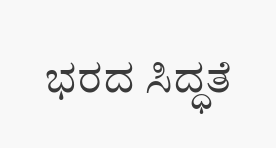ಭರದ ಸಿದ್ಧತೆ